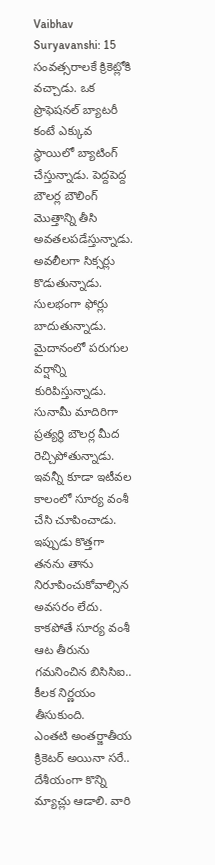Vaibhav Suryavanshi: 15 సంవత్సరాలకే క్రికెట్లోకి వచ్చాడు. ఒక ప్రొఫెషనల్ బ్యాటరీ కంటే ఎక్కువ స్థాయిలో బ్యాటింగ్ చేస్తున్నాడు. పెద్దపెద్ద బౌలర్ల బౌలింగ్ మొత్తాన్ని తీసి అవతలపడేస్తున్నాడు. అవలీలగా సిక్సర్లు కొడుతున్నాడు. సులభంగా ఫోర్లు బాదుతున్నాడు. మైదానంలో పరుగుల వర్షాన్ని కురిపిస్తున్నాడు. సునామీ మాదిరిగా ప్రత్యర్థి బౌలర్ల మీద రెచ్చిపోతున్నాడు. ఇవన్నీ కూడా ఇటీవల కాలంలో సూర్య వంశీ చేసి చూపించాడు. ఇప్పుడు కొత్తగా తనను తాను నిరూపించుకోవాల్సిన అవసరం లేదు. కాకపోతే సూర్య వంశీ ఆట తీరును గమనించిన బిసిసిఐ.. కీలక నిర్ణయం తీసుకుంది.
ఎంతటి అంతర్జాతీయ క్రికెటర్ అయినా సరే.. దేశీయంగా కొన్ని మ్యాచ్లు ఆడాలి. వారి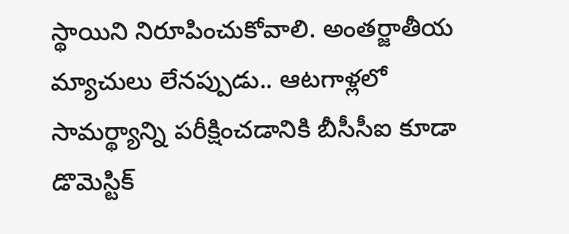స్థాయిని నిరూపించుకోవాలి. అంతర్జాతీయ మ్యాచులు లేనప్పుడు.. ఆటగాళ్లలో సామర్థ్యాన్ని పరీక్షించడానికి బీసీసీఐ కూడా డొమెస్టిక్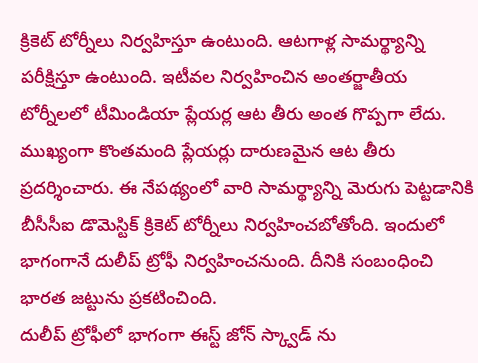క్రికెట్ టోర్నీలు నిర్వహిస్తూ ఉంటుంది. ఆటగాళ్ల సామర్థ్యాన్ని పరీక్షిస్తూ ఉంటుంది. ఇటీవల నిర్వహించిన అంతర్జాతీయ టోర్నీలలో టీమిండియా ప్లేయర్ల ఆట తీరు అంత గొప్పగా లేదు. ముఖ్యంగా కొంతమంది ప్లేయర్లు దారుణమైన ఆట తీరు ప్రదర్శించారు. ఈ నేపథ్యంలో వారి సామర్థ్యాన్ని మెరుగు పెట్టడానికి బీసీసీఐ డొమెస్టిక్ క్రికెట్ టోర్నీలు నిర్వహించబోతోంది. ఇందులో భాగంగానే దులీప్ ట్రోఫీ నిర్వహించనుంది. దీనికి సంబంధించి భారత జట్టును ప్రకటించింది.
దులీప్ ట్రోఫీలో భాగంగా ఈస్ట్ జోన్ స్క్వాడ్ ను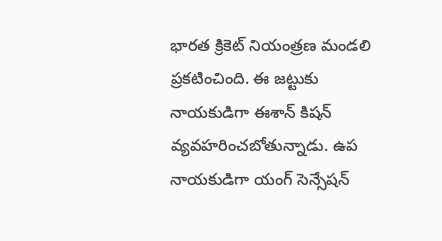భారత క్రికెట్ నియంత్రణ మండలి ప్రకటించింది. ఈ జట్టుకు నాయకుడిగా ఈశాన్ కిషన్ వ్యవహరించబోతున్నాడు. ఉప నాయకుడిగా యంగ్ సెన్సేషన్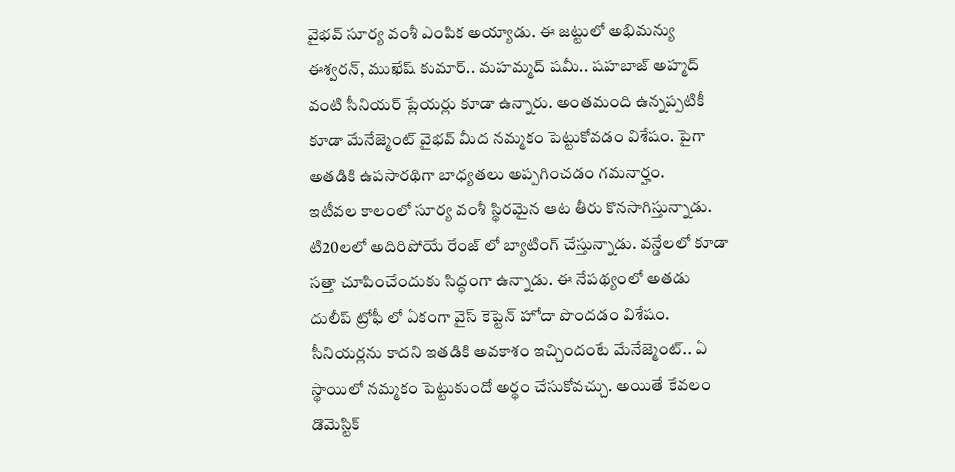వైభవ్ సూర్య వంశీ ఎంపిక అయ్యాడు. ఈ జట్టులో అభిమన్యు ఈశ్వరన్, ముఖేష్ కుమార్.. మహమ్మద్ షమీ.. షహబాజ్ అహ్మద్ వంటి సీనియర్ ప్లేయర్లు కూడా ఉన్నారు. అంతమంది ఉన్నప్పటికీ కూడా మేనేజ్మెంట్ వైభవ్ మీద నమ్మకం పెట్టుకోవడం విశేషం. పైగా అతడికి ఉపసారథిగా బాధ్యతలు అప్పగించడం గమనార్హం.
ఇటీవల కాలంలో సూర్య వంశీ స్థిరమైన ఆట తీరు కొనసాగిస్తున్నాడు. టి20లలో అదిరిపోయే రేంజ్ లో బ్యాటింగ్ చేస్తున్నాడు. వన్డేలలో కూడా సత్తా చూపించేందుకు సిద్ధంగా ఉన్నాడు. ఈ నేపథ్యంలో అతడు దులీప్ ట్రోఫీ లో ఏకంగా వైస్ కెప్టెన్ హోదా పొందడం విశేషం. సీనియర్లను కాదని ఇతడికి అవకాశం ఇచ్చిందంటే మేనేజ్మెంట్.. ఏ స్థాయిలో నమ్మకం పెట్టుకుందో అర్థం చేసుకోవచ్చు. అయితే కేవలం డొమెస్టిక్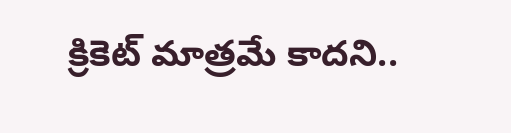క్రికెట్ మాత్రమే కాదని..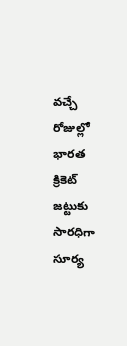వచ్చే రోజుల్లో భారత క్రికెట్ జట్టుకు సారధిగా సూర్య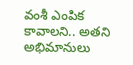వంశీ ఎంపిక కావాలని.. అతని అభిమానులు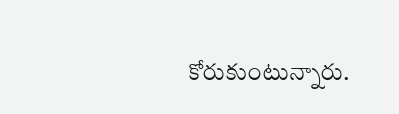కోరుకుంటున్నారు.